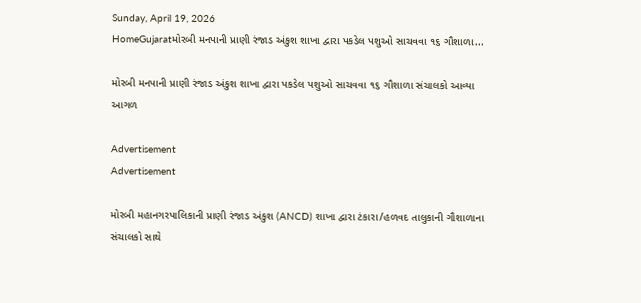Sunday, April 19, 2026
HomeGujaratમોરબી મનપાની પ્રાણી રંજાડ અંકુશ શાખા દ્વારા પકડેલ પશુઓ સાચવવા ૧૬ ગૌશાળા...

મોરબી મનપાની પ્રાણી રંજાડ અંકુશ શાખા દ્વારા પકડેલ પશુઓ સાચવવા ૧૬ ગૌશાળા સંચાલકો આવ્યા આગળ

Advertisement
Advertisement

મોરબી મહાનગરપાલિકાની પ્રાણી રંજાડ અંકુશ (ANCD) શાખા દ્વારા ટંકારા/હળવદ તાલુકાની ગૌશાળાના સંચાલકો સાથે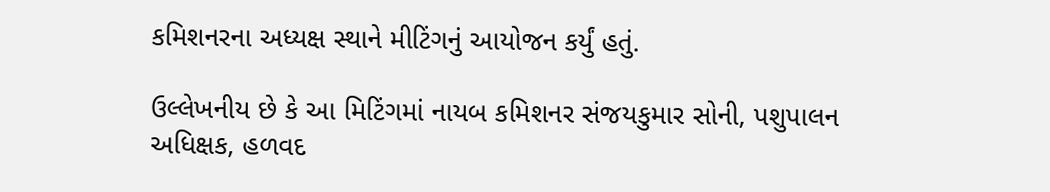કમિશનરના અધ્યક્ષ સ્થાને મીટિંગનું આયોજન કર્યું હતું.

ઉલ્લેખનીય છે કે આ મિટિંગમાં નાયબ કમિશનર સંજયકુમાર સોની, પશુપાલન અધિક્ષક, હળવદ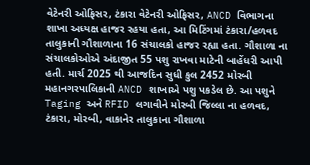વેટેનરી ઓફિસર, ટંકારા વેટેનરી ઓફિસર, ANCD વિભાગના શાખા અધ્યક્ષ હાજર રહયા હતા, આ મિટિંગમાં ટંકારા/હળવદ તાલુકાની ગૌશાળાના 16 સંચાલકો હાજર રહ્યા હતા. ગૌશાળા ના સંચાલકોઓએ અંદાજીત 55 પશુ રાખવા માટેની બાહેંધરી આપી હતી. માર્ચ 2025 થી આજદિન સુધી કુલ 2452 મોરબી મહાનગરપાલિકાની ANCD શાખાએ પશુ પકડેલ છે. આ પશુને Taging અને RFID લગાવીને મોરબી જિલ્લા ના હળવદ, ટંકારા, મોરબી, વાકાનેર તાલુકાના ગૌશાળા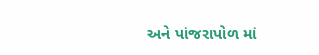અને પાંજરાપોળ માં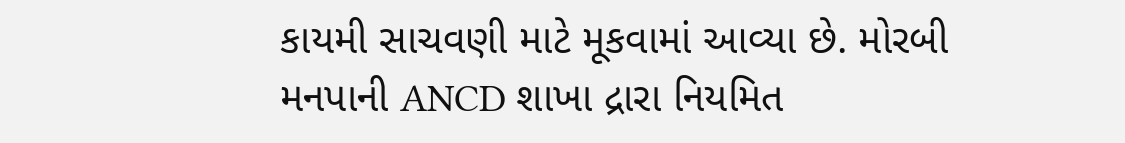કાયમી સાચવણી માટે મૂકવામાં આવ્યા છે. મોરબી મનપાની ANCD શાખા દ્રારા નિયમિત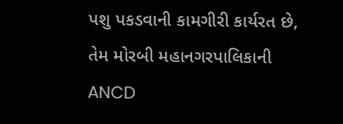પશુ પકડવાની કામગીરી કાર્યરત છે, તેમ મોરબી મહાનગરપાલિકાની ANCD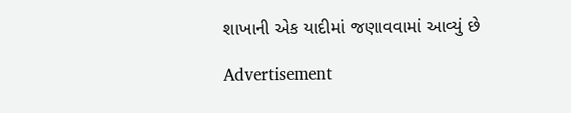શાખાની એક યાદીમાં જણાવવામાં આવ્યું છે

Advertisement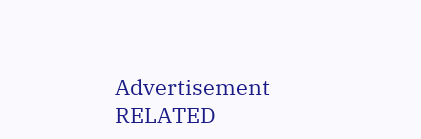Advertisement
RELATED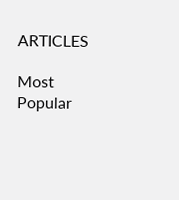ARTICLES

Most Popular